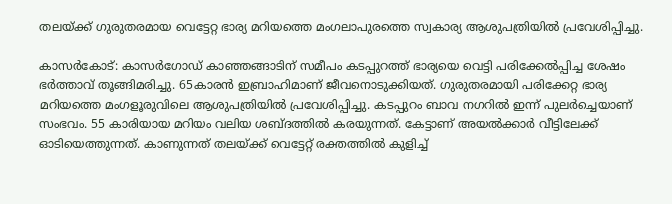തലയ്ക്ക് ഗുരുതരമായ വെട്ടേറ്റ ഭാര്യ മറിയത്തെ മംഗലാപുരത്തെ സ്വകാര്യ ആശുപത്രിയിൽ പ്രവേശിപ്പിച്ചു.

കാസർകോട്: കാസർഗോഡ് കാഞ്ഞങ്ങാടിന് സമീപം കടപ്പുറത്ത് ഭാര്യയെ വെട്ടി പരിക്കേൽപ്പിച്ച ശേഷം ഭർത്താവ് തൂങ്ങിമരിച്ചു. 65കാരൻ ഇബ്രാഹിമാണ് ജീവനൊടുക്കിയത്. ഗുരുതരമായി പരിക്കേറ്റ ഭാര്യ മറിയത്തെ മംഗളൂരുവിലെ ആശുപത്രിയിൽ പ്രവേശിപ്പിച്ചു. കടപ്പുറം ബാവ നഗറിൽ ഇന്ന് പുലർച്ചെയാണ് സംഭവം. 55 കാരിയായ മറിയം വലിയ ശബ്ദത്തിൽ കരയുന്നത്. കേട്ടാണ് അയൽക്കാർ വീട്ടിലേക്ക് ഓടിയെത്തുന്നത്. കാണുന്നത് തലയ്ക്ക് വെട്ടേറ്റ് രക്തത്തിൽ കുളിച്ച്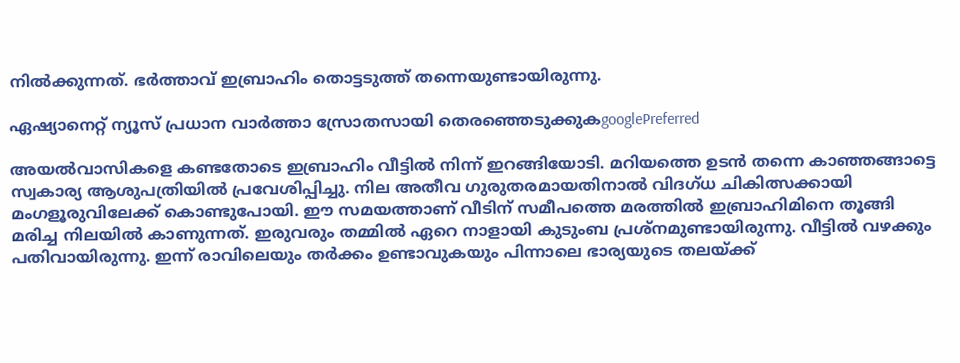നിൽക്കുന്നത്. ഭർത്താവ് ഇബ്രാഹിം തൊട്ടടുത്ത് തന്നെയുണ്ടായിരുന്നു.

ഏഷ്യാനെറ്റ് ന്യൂസ് പ്രധാന വാർത്താ സ്രോതസായി തെരഞ്ഞെടുക്കുകgooglePreferred

അയൽവാസികളെ കണ്ടതോടെ ഇബ്രാഹിം വീട്ടിൽ നിന്ന് ഇറങ്ങിയോടി. മറിയത്തെ ഉടൻ തന്നെ കാഞ്ഞങ്ങാട്ടെ സ്വകാര്യ ആശുപത്രിയില്‍ പ്രവേശിപ്പിച്ചു. നില അതീവ ഗുരുതരമായതിനാല്‍ വിദഗ്ധ ചികിത്സക്കായി മംഗളൂരുവിലേക്ക് കൊണ്ടുപോയി. ഈ സമയത്താണ് വീടിന് സമീപത്തെ മരത്തിൽ ഇബ്രാഹിമിനെ തൂങ്ങി മരിച്ച നിലയിൽ കാണുന്നത്. ഇരുവരും തമ്മിൽ ഏറെ നാളായി കുടുംബ പ്രശ്നമുണ്ടായിരുന്നു. വീട്ടിൽ വഴക്കും പതിവായിരുന്നു. ഇന്ന് രാവിലെയും തർക്കം ഉണ്ടാവുകയും പിന്നാലെ ഭാര്യയുടെ തലയ്ക്ക്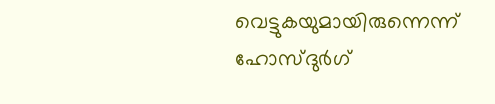വെട്ടുകയുമായിരുന്നെന്ന് ഹോസ്ദുർഗ്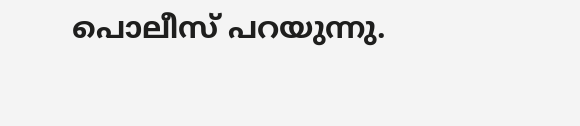പൊലീസ് പറയുന്നു.